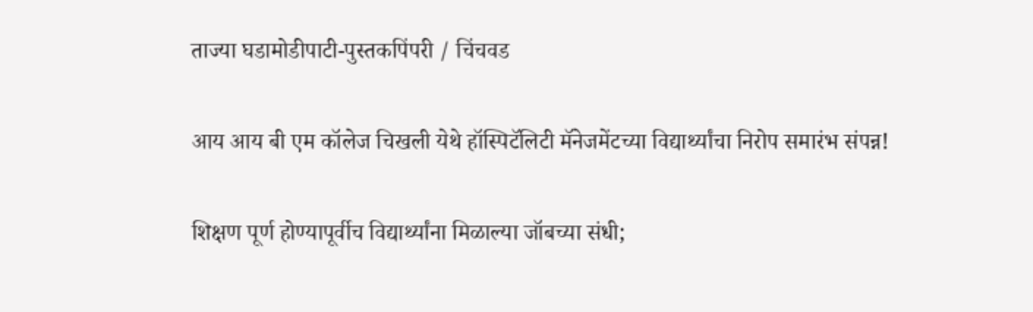ताज्या घडामोडीपाटी-पुस्तकपिंपरी / चिंचवड

आय आय बी एम कॉलेज चिखली येथे हॉस्पिटॅलिटी मॅनेजमेंटच्या विद्यार्थ्यांचा निरोप समारंभ संपन्न!

शिक्षण पूर्ण होण्यापूर्वीच विद्यार्थ्यांना मिळाल्या जॉबच्या संधी;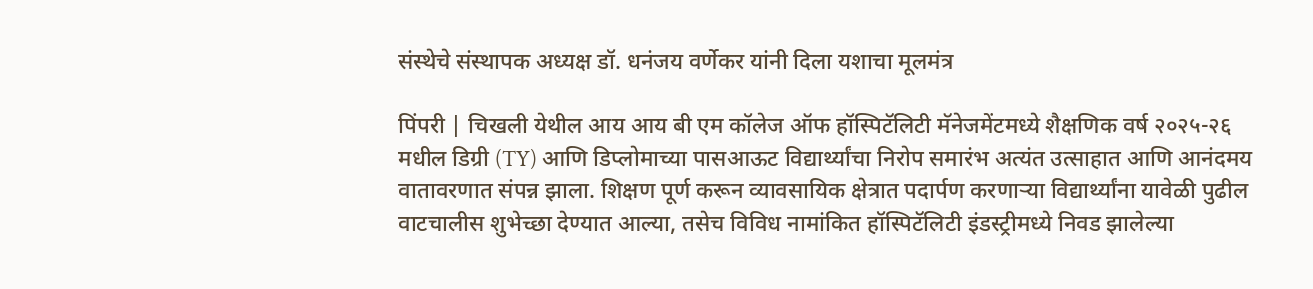संस्थेचे संस्थापक अध्यक्ष डॉ. धनंजय वर्णेकर यांनी दिला यशाचा मूलमंत्र

पिंपरी | चिखली येथील आय आय बी एम कॉलेज ऑफ हॉस्पिटॅलिटी मॅनेजमेंटमध्ये शैक्षणिक वर्ष २०२५-२६ मधील डिग्री (TY) आणि डिप्लोमाच्या पासआऊट विद्यार्थ्यांचा निरोप समारंभ अत्यंत उत्साहात आणि आनंदमय वातावरणात संपन्न झाला. शिक्षण पूर्ण करून व्यावसायिक क्षेत्रात पदार्पण करणाऱ्या विद्यार्थ्यांना यावेळी पुढील वाटचालीस शुभेच्छा देण्यात आल्या, तसेच विविध नामांकित हॉस्पिटॅलिटी इंडस्ट्रीमध्ये निवड झालेल्या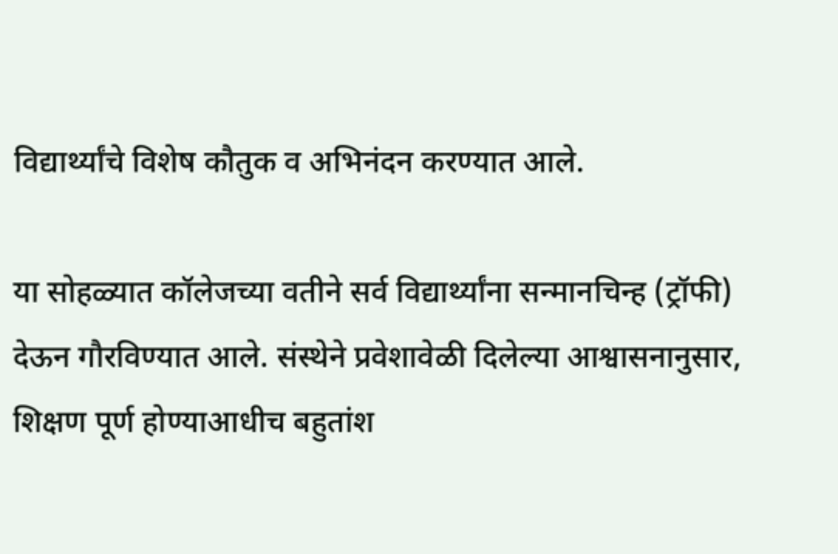विद्यार्थ्यांचे विशेष कौतुक व अभिनंदन करण्यात आले.

या सोहळ्यात कॉलेजच्या वतीने सर्व विद्यार्थ्यांना सन्मानचिन्ह (ट्रॉफी) देऊन गौरविण्यात आले. संस्थेने प्रवेशावेळी दिलेल्या आश्वासनानुसार, शिक्षण पूर्ण होण्याआधीच बहुतांश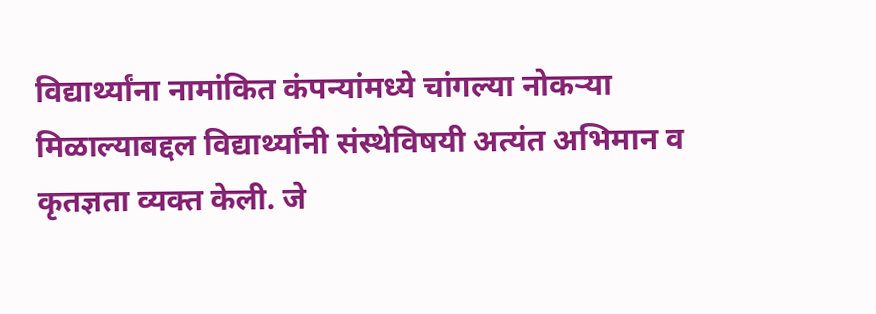विद्यार्थ्यांना नामांकित कंपन्यांमध्ये चांगल्या नोकऱ्या मिळाल्याबद्दल विद्यार्थ्यांनी संस्थेविषयी अत्यंत अभिमान व कृतज्ञता व्यक्त केली. जे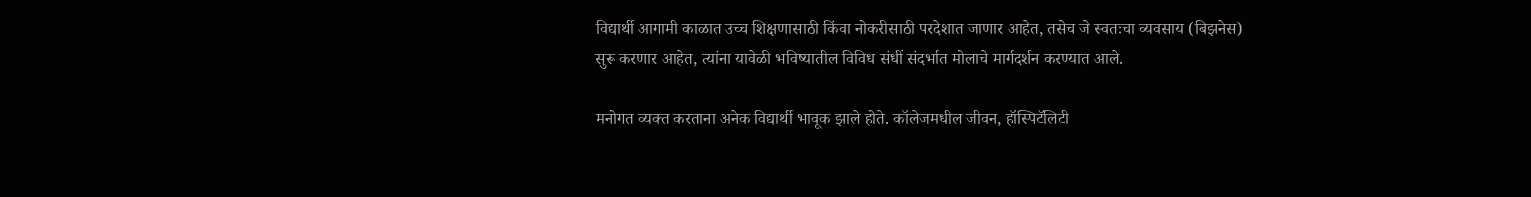विद्यार्थी आगामी काळात उच्च शिक्षणासाठी किंवा नोकरीसाठी परदेशात जाणार आहेत, तसेच जे स्वतःचा व्यवसाय (बिझनेस) सुरू करणार आहेत, त्यांना यावेळी भविष्यातील विविध संधीं संदर्भात मोलाचे मार्गदर्शन करण्यात आले.

मनोगत व्यक्त करताना अनेक विद्यार्थी भावूक झाले होते. कॉलेजमधील जीवन, हॉस्पिटॅलिटी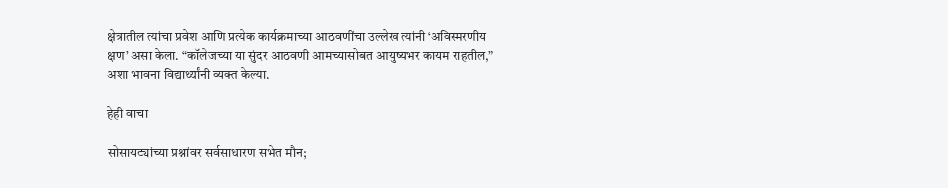क्षेत्रातील त्यांचा प्रवेश आणि प्रत्येक कार्यक्रमाच्या आठवणींचा उल्लेख त्यांनी ‘अविस्मरणीय क्षण’ असा केला. “कॉलेजच्या या सुंदर आठवणी आमच्यासोबत आयुष्यभर कायम राहतील,” अशा भावना विद्यार्थ्यांनी व्यक्त केल्या.

हेही वाचा

सोसायट्यांच्या प्रश्नांवर सर्वसाधारण सभेत मौन;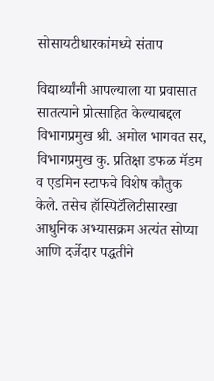सोसायटीधारकांमध्ये संताप

विद्यार्थ्यांनी आपल्याला या प्रवासात सातत्याने प्रोत्साहित केल्याबद्दल विभागप्रमुख श्री. अमोल भागवत सर, विभागप्रमुख कु. प्रतिक्षा डफळ मॅडम व एडमिन स्टाफचे विशेष कौतुक केले. तसेच हॉस्पिटॅलिटीसारखा आधुनिक अभ्यासक्रम अत्यंत सोप्या आणि दर्जेदार पद्धतीने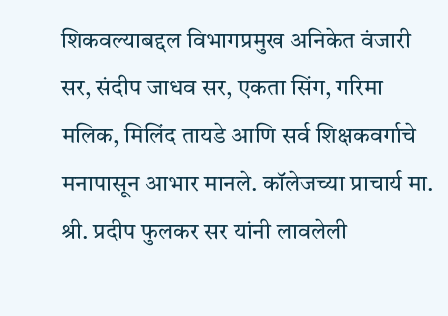शिकवल्याबद्दल विभागप्रमुख अनिकेत वंजारी सर, संदीप जाधव सर, एकता सिंग, गरिमा मलिक, मिलिंद तायडे आणि सर्व शिक्षकवर्गाचे मनापासून आभार मानले. कॉलेजच्या प्राचार्य मा. श्री. प्रदीप फुलकर सर यांनी लावलेली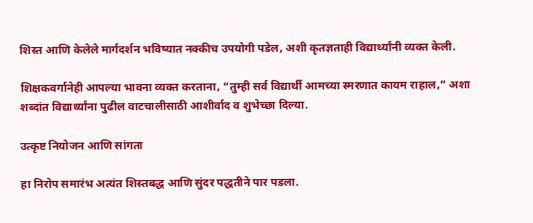शिस्त आणि केलेले मार्गदर्शन भविष्यात नक्कीच उपयोगी पडेल, अशी कृतज्ञताही विद्यार्थ्यांनी व्यक्त केली.

शिक्षकवर्गानेही आपल्या भावना व्यक्त करताना, “तुम्ही सर्व विद्यार्थी आमच्या स्मरणात कायम राहाल,” अशा शब्दांत विद्यार्थ्यांना पुढील वाटचालीसाठी आशीर्वाद व शुभेच्छा दिल्या.

उत्कृष्ट नियोजन आणि सांगता

हा निरोप समारंभ अत्यंत शिस्तबद्ध आणि सुंदर पद्धतीने पार पडला.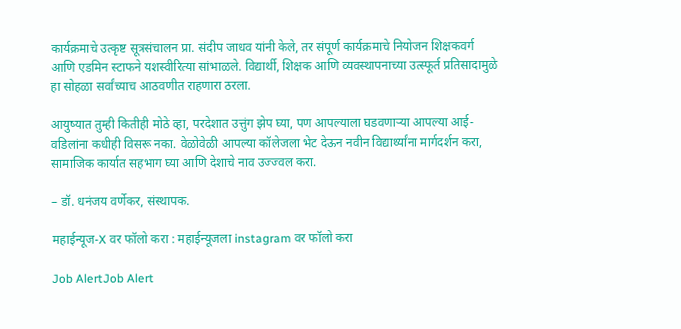कार्यक्रमाचे उत्कृष्ट सूत्रसंचालन प्रा. संदीप जाधव यांनी केले, तर संपूर्ण कार्यक्रमाचे नियोजन शिक्षकवर्ग आणि एडमिन स्टाफने यशस्वीरित्या सांभाळले. विद्यार्थी, शिक्षक आणि व्यवस्थापनाच्या उत्स्फूर्त प्रतिसादामुळे हा सोहळा सर्वांच्याच आठवणीत राहणारा ठरला.

आयुष्यात तुम्ही कितीही मोठे व्हा, परदेशात उत्तुंग झेप घ्या, पण आपल्याला घडवणाऱ्या आपल्या आई-वडिलांना कधीही विसरू नका. वेळोवेळी आपल्या कॉलेजला भेट देऊन नवीन विद्यार्थ्यांना मार्गदर्शन करा, सामाजिक कार्यात सहभाग घ्या आणि देशाचे नाव उज्ज्वल करा.

– डॉ. धनंजय वर्णेकर, संस्थापक.

महाईन्यूज-X वर फॉलो करा : महाईन्यूजला instagram वर फॉलो करा

Job AlertJob Alert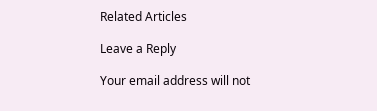Related Articles

Leave a Reply

Your email address will not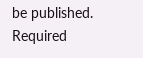be published. Required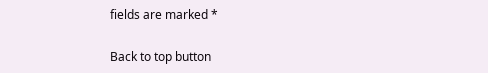fields are marked *

Back to top button